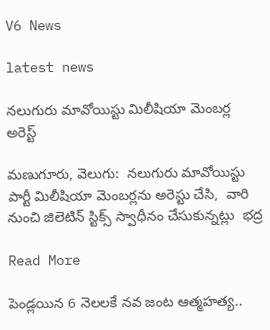V6 News

latest news

నలుగురు మావోయిస్టు మిలీషియా మెంబర్ల అరెస్ట్

మణుగూరు, వెలుగు:  నలుగురు మావోయిస్టు పార్టీ మిలీషియా మెంబర్లను అరెస్టు చేసి,  వారి నుంచి జిలెటిన్ స్టిక్స్ స్వాధీనం చేసుకున్నట్లు  భద్ర

Read More

పెండ్లయిన 6 నెలలకే నవ జంట ఆత్మహత్య..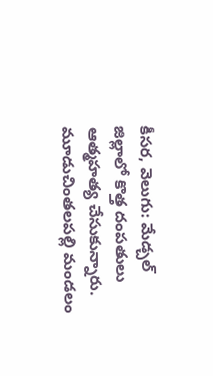కీసర, వెలుగు: మేడ్చల్ జిల్లాలో కొత్త దంపతులు ఆత్మహత్య చేసుకున్నారు. మూడుచింతలపల్లి మండలం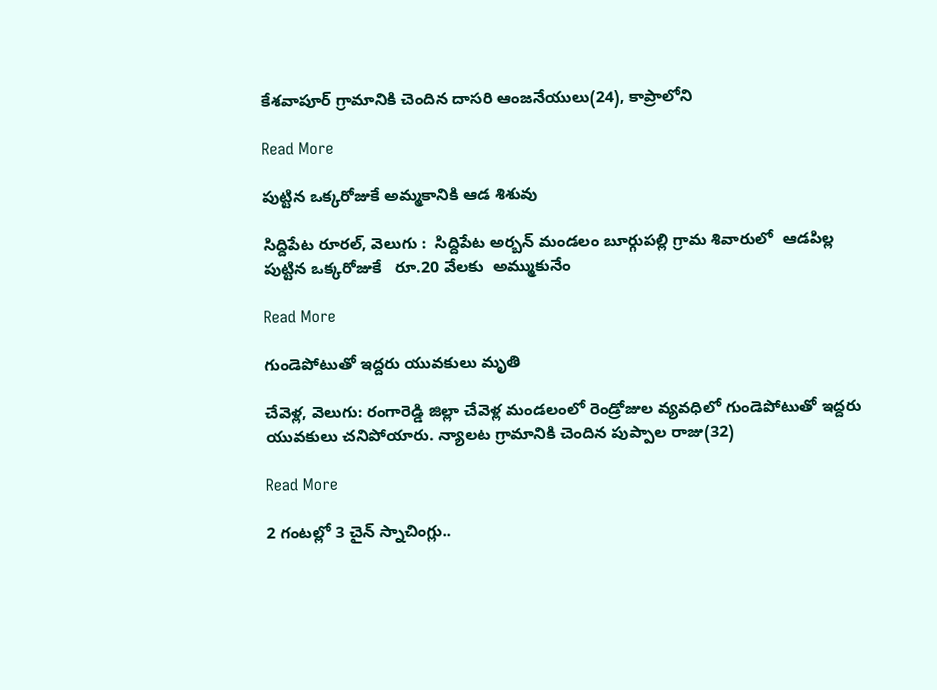కేశవాపూర్ గ్రామానికి చెందిన దాసరి ఆంజనేయులు(24), కాప్రాలోని

Read More

పుట్టిన ఒక్కరోజుకే అమ్మకానికి ఆడ శిశువు

సిద్దిపేట రూరల్, వెలుగు :  సిద్దిపేట అర్బన్ మండలం బూర్గుపల్లి గ్రామ శివారులో  ఆడపిల్ల పుట్టిన ఒక్కరోజుకే   రూ.20 వేలకు  అమ్ముకునేం

Read More

గుండెపోటుతో ఇద్దరు యువకులు మృతి

చేవెళ్ల, వెలుగు: రంగారెడ్డి జిల్లా చేవెళ్ల మండలంలో రెండ్రోజుల వ్యవధిలో గుండెపోటుతో ఇద్దరు యువకులు చనిపోయారు. న్యాలట గ్రామానికి చెందిన పుప్పాల రాజు(32)

Read More

2 గంటల్లో 3 చైన్ స్నాచింగ్లు..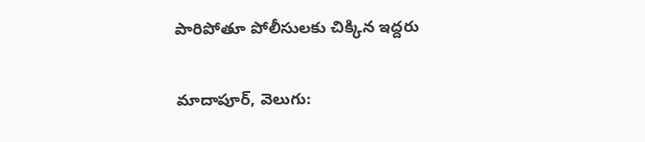పారిపోతూ పోలీసులకు చిక్కిన ఇద్దరు

మాదాపూర్, వెలుగు: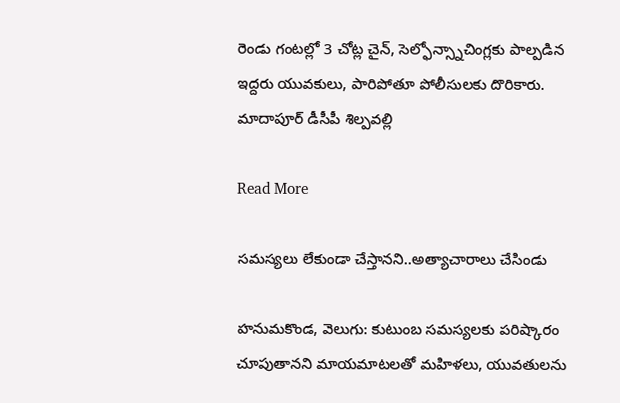రెండు గంటల్లో 3 చోట్ల చైన్, సెల్ఫోన్స్నాచింగ్లకు పాల్పడిన ఇద్దరు యువకులు, పారిపోతూ పోలీసులకు దొరికారు. మాదాపూర్ డీసీపీ శిల్పవల్లి

Read More

సమస్యలు లేకుండా చేస్తానని..అత్యాచారాలు చేసిండు

హనుమకొండ, వెలుగు: కుటుంబ సమస్యలకు పరిష్కారం చూపుతానని మాయమాటలతో మహిళలు, యువతులను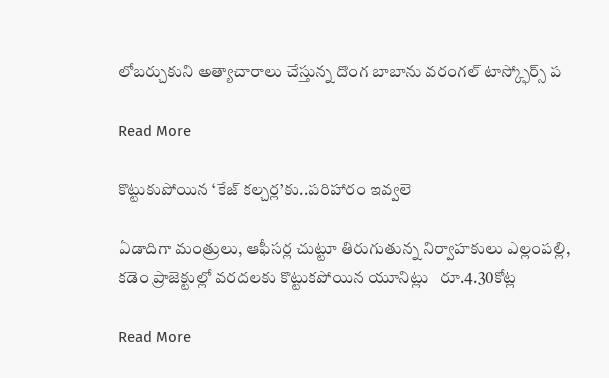లోబర్చుకుని అత్యాచారాలు చేస్తున్న దొంగ బాబాను వరంగల్ టాస్క్ఫోర్స్ ప

Read More

కొట్టుకుపోయిన ‘కేజ్ కల్చర్ల’కు..పరిహారం ఇవ్వలె

ఏడాదిగా మంత్రులు, ఆఫీసర్ల చుట్టూ తిరుగుతున్న నిర్వాహకులు ఎల్లంపల్లి, కడెం ప్రాజెక్టుల్లో వరదలకు కొట్టుకపోయిన యూనిట్లు   రూ.4.30కోట్ల

Read More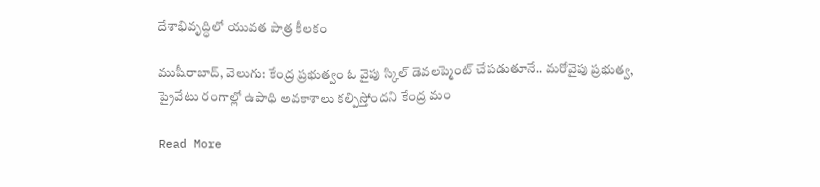దేశాభివృద్ధిలో యువత పాత్ర కీలకం

ముషీరాబాద్, వెలుగు: కేంద్ర ప్రభుత్వం ఓ వైపు స్కిల్ డెవలప్మెంట్ చేపడుతూనే.. మరోవైపు ప్రభుత్వ, ప్రైవేటు రంగాల్లో ఉపాధి అవకాశాలు కల్పిస్తోందని కేంద్ర మం

Read More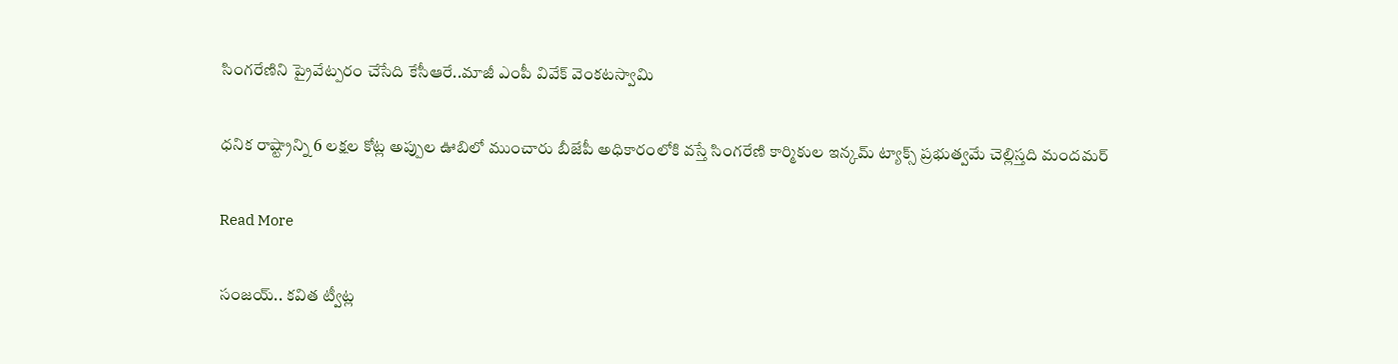సింగరేణిని ప్రైవేట్పరం చేసేది కేసీఆరే..మాజీ ఎంపీ వివేక్ వెంకటస్వామి

ధనిక రాష్ట్రాన్ని 6 లక్షల కోట్ల అప్పుల ఊబిలో ముంచారు బీజేపీ అధికారంలోకి వస్తే సింగరేణి కార్మికుల ఇన్కమ్ ట్యాక్స్ ప్రభుత్వమే చెల్లిస్తది మందమర్

Read More

సంజయ్.. కవిత ట్వీట్ల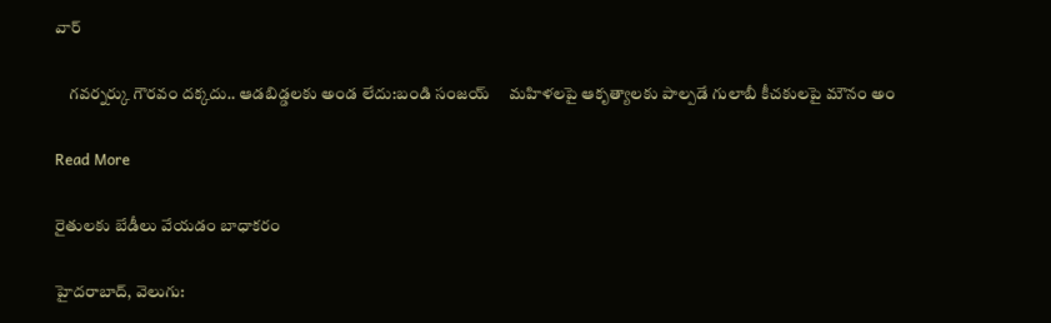వార్

    గవర్నర్కు గౌరవం దక్కదు.. ఆడబిడ్డలకు అండ లేదు:బండి సంజయ్     మహిళలపై ఆకృత్యాలకు పాల్పడే గులాబీ కీచకులపై మౌనం అం

Read More

రైతులకు బేడీలు వేయడం బాధాకరం

హైదరాబాద్, వెలుగు: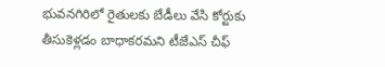భువనగిరిలో రైతులకు బేడీలు వేసి కోర్టుకు తీసుకెళ్లడం బాధాకరమని టీజేఎస్ చీఫ్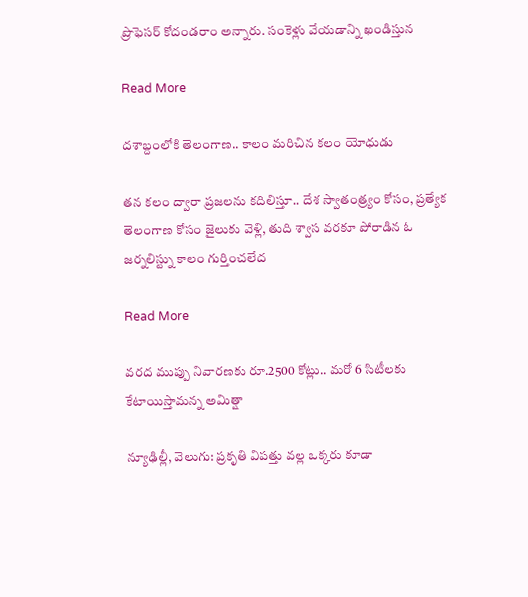ప్రొఫెసర్ కోదండరాం అన్నారు. సంకెళ్లు వేయడాన్ని ఖండిస్తున

Read More

దశాబ్దంలోకి తెలంగాణ.. కాలం మరిచిన కలం యోధుడు

తన కలం ద్వారా ప్రజలను కదిలిస్తూ.. దేశ స్వాతంత్ర్యం కోసం, ప్రత్యేక తెలంగాణ కోసం జైలుకు వెళ్లి, తుది శ్వాస వరకూ పోరాడిన ఓ జర్నలిస్ట్ను కాలం గుర్తించలేద

Read More

వరద ముప్పు నివారణకు రూ.2500 కోట్లు.. మరో 6 సిటీలకు కేటాయిస్తామన్న అమిత్షా

న్యూఢిల్లీ, వెలుగు: ప్రకృతి విపత్తు వల్ల ఒక్కరు కూడా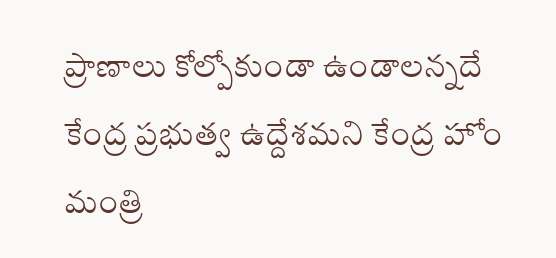ప్రాణాలు కోల్పోకుండా ఉండాలన్నదే కేంద్ర ప్రభుత్వ ఉద్దేశమని కేంద్ర హోం మంత్రి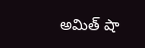అమిత్ షా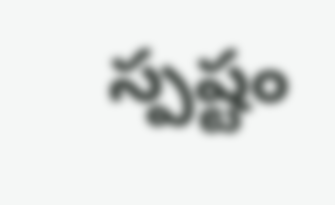స్పష్టం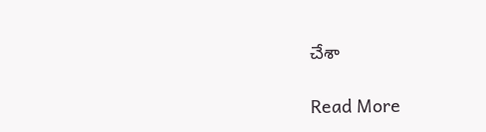చేశా

Read More